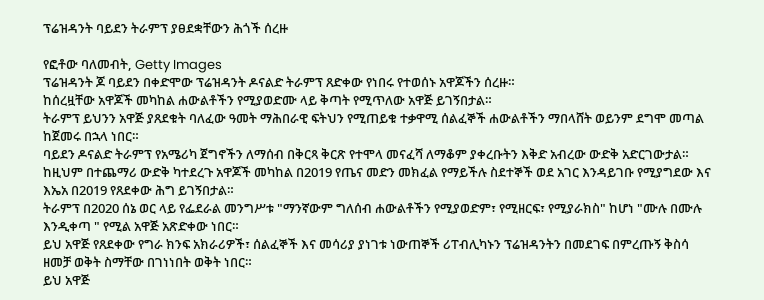ፕሬዝዳንት ባይደን ትራምፕ ያፀደቋቸውን ሕጎች ሰረዙ

የፎቶው ባለመብት, Getty Images
ፕሬዝዳንት ጆ ባይደን በቀድሞው ፕሬዝዳንት ዶናልድ ትራምፕ ጸድቀው የነበሩ የተወሰኑ አዋጆችን ሰረዙ።
ከሰረዟቸው አዋጆች መካከል ሐውልቶችን የሚያወድሙ ላይ ቅጣት የሚጥለው አዋጅ ይገኝበታል።
ትራምፕ ይህንን አዋጅ ያጸደቁት ባለፈው ዓመት ማሕበራዊ ፍትህን የሚጠይቁ ተቃዋሚ ሰልፈኞች ሐውልቶችን ማበላሸት ወይንም ደግሞ መጣል ከጀመሩ በኋላ ነበር።
ባይደን ዶናልድ ትራምፕ የአሜሪካ ጀግኖችን ለማሰብ በቅርጻ ቅርጽ የተሞላ መናፈሻ ለማቆም ያቀረቡትን እቅድ አብረው ውድቅ አድርገውታል።
ከዚህም በተጨማሪ ውድቅ ካተደረጉ አዋጆች መካከል በ2019 የጤና መድን መክፈል የማይችሉ ስደተኞች ወደ አገር እንዳይገቡ የሚያግደው እና እኤአ በ2019 የጸደቀው ሕግ ይገኝበታል።
ትራምፕ በ2020 ሰኔ ወር ላይ የፌደራል መንግሥቱ "ማንኛውም ግለሰብ ሐውልቶችን የሚያወድም፣ የሚዘርፍ፣ የሚያራክስ" ከሆነ "ሙሉ በሙሉ እንዲቀጣ " የሚል አዋጅ አጽድቀው ነበር።
ይህ አዋጅ የጸደቀው የግራ ክንፍ አክራሪዎች፣ ሰልፈኞች እና መሳሪያ ያነገቱ ነውጠኞች ሪፐብሊካኑን ፕሬዝዳንትን በመደገፍ በምረጡኝ ቅስሳ ዘመቻ ወቅት ስማቸው በገነነበት ወቅት ነበር።
ይህ አዋጅ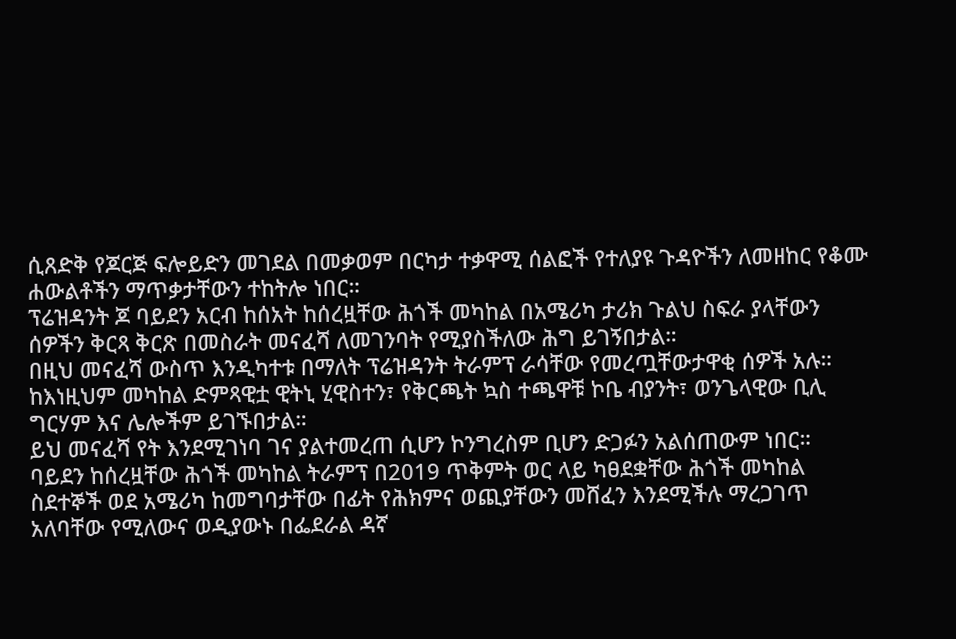ሲጸድቅ የጆርጅ ፍሎይድን መገደል በመቃወም በርካታ ተቃዋሚ ሰልፎች የተለያዩ ጉዳዮችን ለመዘከር የቆሙ ሐውልቶችን ማጥቃታቸውን ተከትሎ ነበር።
ፕሬዝዳንት ጆ ባይደን አርብ ከሰአት ከሰረዟቸው ሕጎች መካከል በአሜሪካ ታሪክ ጉልህ ስፍራ ያላቸውን ሰዎችን ቅርጻ ቅርጽ በመስራት መናፈሻ ለመገንባት የሚያስችለው ሕግ ይገኝበታል።
በዚህ መናፈሻ ውስጥ እንዲካተቱ በማለት ፕሬዝዳንት ትራምፕ ራሳቸው የመረጧቸውታዋቂ ሰዎች አሉ።
ከእነዚህም መካከል ድምጻዊቷ ዊትኒ ሂዊስተን፣ የቅርጫት ኳስ ተጫዋቹ ኮቤ ብያንት፣ ወንጌላዊው ቢሊ ግርሃም እና ሌሎችም ይገኙበታል።
ይህ መናፈሻ የት እንደሚገነባ ገና ያልተመረጠ ሲሆን ኮንግረስም ቢሆን ድጋፉን አልሰጠውም ነበር።
ባይደን ከሰረዟቸው ሕጎች መካከል ትራምፕ በ2019 ጥቅምት ወር ላይ ካፀደቋቸው ሕጎች መካከል ስደተኞች ወደ አሜሪካ ከመግባታቸው በፊት የሕክምና ወጪያቸውን መሸፈን እንደሚችሉ ማረጋገጥ አለባቸው የሚለውና ወዲያውኑ በፌደራል ዳኛ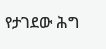የታገደው ሕግ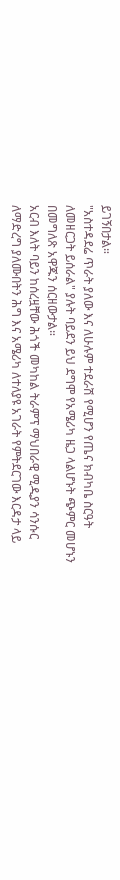ይገኝበታል።
"አስተዳደሬ ጥራት ያለው እና ለሁሉም ተደራሽ የሚሆን የጤና ክብካቤ ስርዓት ለመዘርጋት ይሰራል" ያሉት ባይደን ይህ ደግሞ የአሜሪካ ዜጋ ላልሆኑት ጭምር መሆኑን በመግለጽ አዋጁን ሰርዘውታል።
አርብ እለት ባይን ከሰረዟቸው ሕጎች መካከል ትራምፕ ማህበራዊ ሚዲያን ሳንሱር ለማድረግ ያለሙበትን ሕግ እና አሜሪካ ለተለያዩ አገራት የምትደርገው እርዳታ ላይ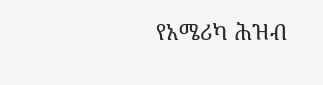የአሜሪካ ሕዝብ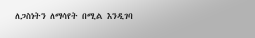ለጋስነትን ለማሳየት በሚል እንዲገባ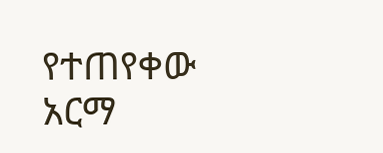የተጠየቀው አርማ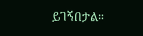ይገኝበታል።